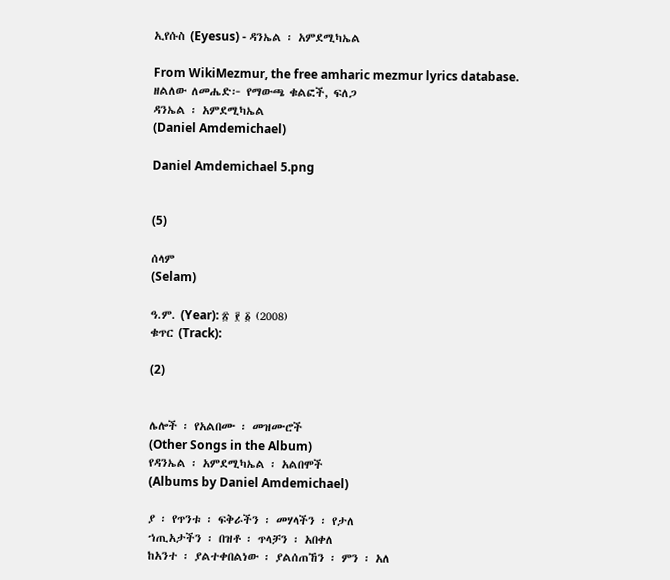ኢየሱስ (Eyesus) - ዳንኤል ፡ አምደሚካኤል

From WikiMezmur, the free amharic mezmur lyrics database.
ዘልለው ለመሔድ፦ የማውጫ ቁልፎች, ፍለጋ
ዳንኤል ፡ አምደሚካኤል
(Daniel Amdemichael)

Daniel Amdemichael 5.png


(5)

ሰላም
(Selam)

ዓ.ም. (Year): ፳ ፻ ፩ (2008)
ቁጥር (Track):

(2)


ሌሎች ፡ የአልበሙ ፡ መዝሙሮች
(Other Songs in the Album)
የዳንኤል ፡ አምደሚካኤል ፡ አልበሞች
(Albums by Daniel Amdemichael)

ያ ፡ የጥንቱ ፡ ፍቅራችን ፡ መሃላችን ፡ የታለ
ኀጢአታችን ፡ በዝቶ ፡ ጥላቻን ፡ አበቀለ
ከአንተ ፡ ያልተቀበልነው ፡ ያልሰጠኸን ፡ ምን ፡ አለ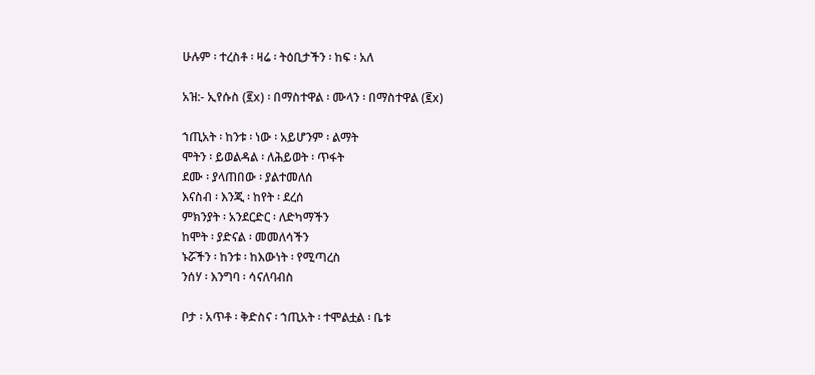ሁሉም ፡ ተረስቶ ፡ ዛሬ ፡ ትዕቢታችን ፡ ከፍ ፡ አለ

አዝ:- ኢየሱስ (፪x) ፡ በማስተዋል ፡ ሙላን ፡ በማስተዋል (፪x)

ኀጢአት ፡ ከንቱ ፡ ነው ፡ አይሆንም ፡ ልማት
ሞትን ፡ ይወልዳል ፡ ለሕይወት ፡ ጥፋት
ደሙ ፡ ያላጠበው ፡ ያልተመለሰ
እናስብ ፡ እንጂ ፡ ከየት ፡ ደረሰ
ምክንያት ፡ አንደርድር ፡ ለድካማችን
ከሞት ፡ ያድናል ፡ መመለሳችን
ኑሯችን ፡ ከንቱ ፡ ከእውነት ፡ የሚጣረስ
ንሰሃ ፡ እንግባ ፡ ሳናለባብስ

ቦታ ፡ አጥቶ ፡ ቅድስና ፡ ኀጢአት ፡ ተሞልቷል ፡ ቤቱ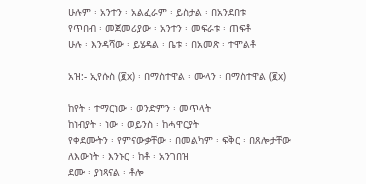ሁሉም ፡ አንተን ፡ አልፈራም ፡ ይስታል ፡ በአንደበቱ
የጥበብ ፡ መጀመሪያው ፡ አንተን ፡ መፍራቱ ፡ ጠፍቶ
ሁሉ ፡ እንዳሻው ፡ ይሄዳል ፡ ቤቱ ፡ በአመጽ ፡ ተሞልቶ

አዝ:- ኢየሱስ (፪x) ፡ በማስተዋል ፡ ሙላን ፡ በማስተዋል (፪x)

ከየት ፡ ተማርነው ፡ ወንድምን ፡ መጥላት
ከነብያት ፡ ነው ፡ ወይንስ ፡ ከሓዋርያት
የቀደሙትን ፡ የምናውቃቸው ፡ በመልካም ፡ ፍቅር ፡ በጸሎታቸው
ለእውነት ፡ እንኑር ፡ ከቶ ፡ አንገበዝ
ደሙ ፡ ያነጻናል ፡ ቶሎ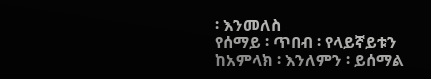፡ እንመለስ
የሰማይ ፡ ጥበብ ፡ የላይኛይቱን
ከአምላክ ፡ እንለምን ፡ ይሰማል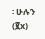፡ ሁሉን (፪x)